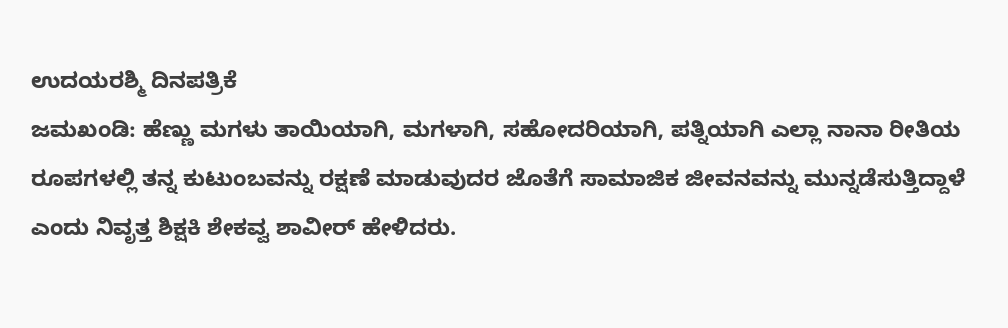ಉದಯರಶ್ಮಿ ದಿನಪತ್ರಿಕೆ
ಜಮಖಂಡಿ: ಹೆಣ್ಣು ಮಗಳು ತಾಯಿಯಾಗಿ, ಮಗಳಾಗಿ, ಸಹೋದರಿಯಾಗಿ, ಪತ್ನಿಯಾಗಿ ಎಲ್ಲಾ ನಾನಾ ರೀತಿಯ ರೂಪಗಳಲ್ಲಿ ತನ್ನ ಕುಟುಂಬವನ್ನು ರಕ್ಷಣೆ ಮಾಡುವುದರ ಜೊತೆಗೆ ಸಾಮಾಜಿಕ ಜೀವನವನ್ನು ಮುನ್ನಡೆಸುತ್ತಿದ್ದಾಳೆ ಎಂದು ನಿವೃತ್ತ ಶಿಕ್ಷಕಿ ಶೇಕವ್ವ ಶಾವೀರ್ ಹೇಳಿದರು.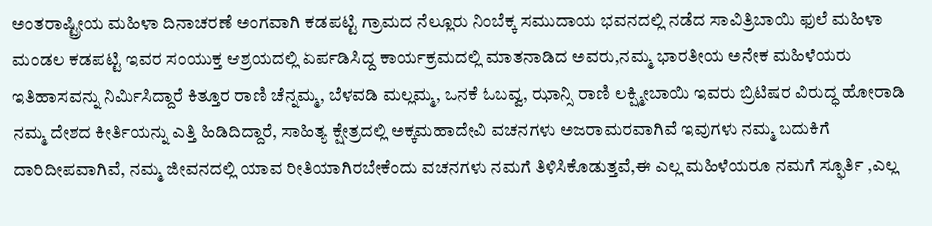ಅಂತರಾಷ್ಟ್ರೀಯ ಮಹಿಳಾ ದಿನಾಚರಣೆ ಅಂಗವಾಗಿ ಕಡಪಟ್ಟಿ ಗ್ರಾಮದ ನೆಲ್ಲೂರು ನಿಂಬೆಕ್ಕ ಸಮುದಾಯ ಭವನದಲ್ಲಿ ನಡೆದ ಸಾವಿತ್ರಿಬಾಯಿ ಫುಲೆ ಮಹಿಳಾ ಮಂಡಲ ಕಡಪಟ್ಟಿ ಇವರ ಸಂಯುಕ್ತ ಆಶ್ರಯದಲ್ಲಿ ಏರ್ಪಡಿಸಿದ್ದ ಕಾರ್ಯಕ್ರಮದಲ್ಲಿ ಮಾತನಾಡಿದ ಅವರು,ನಮ್ಮ ಭಾರತೀಯ ಅನೇಕ ಮಹಿಳೆಯರು ಇತಿಹಾಸವನ್ನು ನಿರ್ಮಿಸಿದ್ದಾರೆ ಕಿತ್ತೂರ ರಾಣಿ ಚೆನ್ನಮ್ಮ, ಬೆಳವಡಿ ಮಲ್ಲಮ್ಮ, ಒನಕೆ ಓಬವ್ವ, ಝಾನ್ಸಿ ರಾಣಿ ಲಕ್ಷ್ಮೀಬಾಯಿ ಇವರು ಬ್ರಿಟಿಷರ ವಿರುದ್ಧ ಹೋರಾಡಿ ನಮ್ಮ ದೇಶದ ಕೀರ್ತಿಯನ್ನು ಎತ್ತಿ ಹಿಡಿದಿದ್ದಾರೆ, ಸಾಹಿತ್ಯ ಕ್ಷೇತ್ರದಲ್ಲಿ ಅಕ್ಕಮಹಾದೇವಿ ವಚನಗಳು ಅಜರಾಮರವಾಗಿವೆ ಇವುಗಳು ನಮ್ಮ ಬದುಕಿಗೆ ದಾರಿದೀಪವಾಗಿವೆ, ನಮ್ಮ ಜೀವನದಲ್ಲಿ ಯಾವ ರೀತಿಯಾಗಿರಬೇಕೆಂದು ವಚನಗಳು ನಮಗೆ ತಿಳಿಸಿಕೊಡುತ್ತವೆ,ಈ ಎಲ್ಲ ಮಹಿಳೆಯರೂ ನಮಗೆ ಸ್ಫೂರ್ತಿ ,ಎಲ್ಲ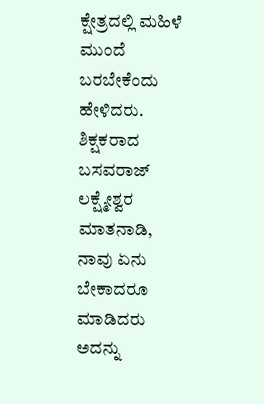ಕ್ಷೇತ್ರದಲ್ಲಿ ಮಹಿಳೆ ಮುಂದೆ ಬರಬೇಕೆಂದು ಹೇಳಿದರು.
ಶಿಕ್ಷಕರಾದ ಬಸವರಾಜ್ ಲಕ್ಷ್ಮೇಶ್ವರ ಮಾತನಾಡಿ, ನಾವು ಏನು ಬೇಕಾದರೂ ಮಾಡಿದರು ಅದನ್ನು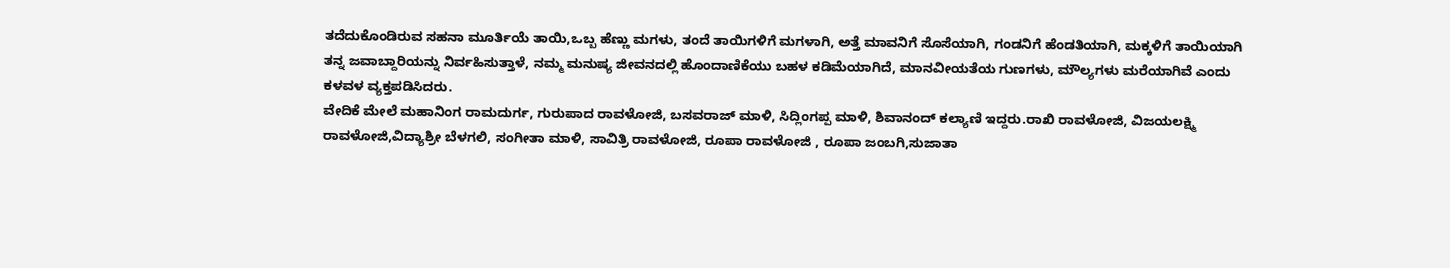ತದೆದುಕೊಂಡಿರುವ ಸಹನಾ ಮೂರ್ತಿಯೆ ತಾಯಿ,ಒಬ್ಬ ಹೆಣ್ಣು ಮಗಳು, ತಂದೆ ತಾಯಿಗಳಿಗೆ ಮಗಳಾಗಿ, ಅತ್ತೆ ಮಾವನಿಗೆ ಸೊಸೆಯಾಗಿ, ಗಂಡನಿಗೆ ಹೆಂಡತಿಯಾಗಿ, ಮಕ್ಕಳಿಗೆ ತಾಯಿಯಾಗಿ ತನ್ನ ಜವಾಬ್ದಾರಿಯನ್ನು ನಿರ್ವಹಿಸುತ್ತಾಳೆ, ನಮ್ಮ ಮನುಷ್ಯ ಜೀವನದಲ್ಲಿ ಹೊಂದಾಣಿಕೆಯು ಬಹಳ ಕಡಿಮೆಯಾಗಿದೆ, ಮಾನವೀಯತೆಯ ಗುಣಗಳು, ಮೌಲ್ಯಗಳು ಮರೆಯಾಗಿವೆ ಎಂದು ಕಳವಳ ವ್ಯಕ್ತಪಡಿಸಿದರು.
ವೇದಿಕೆ ಮೇಲೆ ಮಹಾನಿಂಗ ರಾಮದುರ್ಗ, ಗುರುಪಾದ ರಾವಳೋಜಿ, ಬಸವರಾಜ್ ಮಾಳಿ, ಸಿದ್ಲಿಂಗಪ್ಪ ಮಾಳಿ, ಶಿವಾನಂದ್ ಕಲ್ಯಾಣಿ ಇದ್ದರು.ರಾಖಿ ರಾವಳೋಜಿ, ವಿಜಯಲಕ್ಷ್ಮಿ ರಾವಳೋಜಿ,ವಿದ್ಯಾಶ್ರೀ ಬೆಳಗಲಿ, ಸಂಗೀತಾ ಮಾಳಿ, ಸಾವಿತ್ರಿ ರಾವಳೋಜಿ, ರೂಪಾ ರಾವಳೋಜಿ , ರೂಪಾ ಜಂಬಗಿ,ಸುಜಾತಾ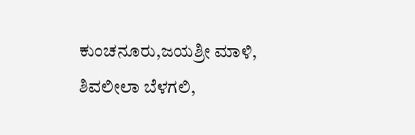ಕುಂಚನೂರು,ಜಯಶ್ರೀ ಮಾಳಿ, ಶಿವಲೀಲಾ ಬೆಳಗಲಿ,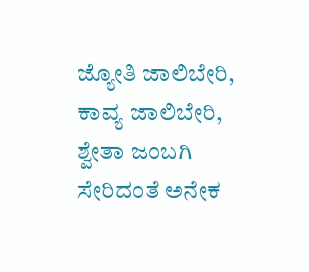ಜ್ಯೋತಿ ಜಾಲಿಬೇರಿ, ಕಾವ್ಯ ಜಾಲಿಬೇರಿ, ಶ್ವೇತಾ ಜಂಬಗಿ ಸೇರಿದಂತೆ ಅನೇಕ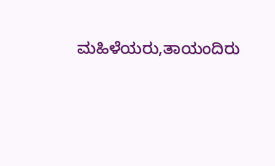ಮಹಿಳೆಯರು,ತಾಯಂದಿರು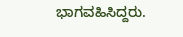ಭಾಗವಹಿಸಿದ್ದರು.